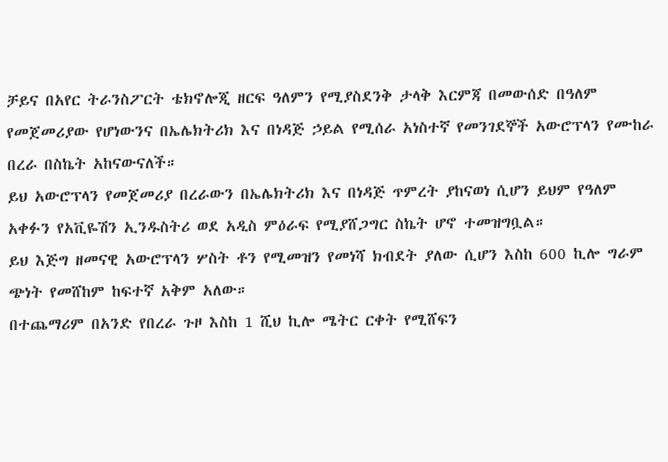ቻይና በአየር ትራንስፖርት ቴክኖሎጂ ዘርፍ ዓለምን የሚያስደንቅ ታላቅ እርምጃ በመውሰድ በዓለም የመጀመሪያው የሆነውንና በኤሌክትሪክ እና በነዳጅ ኃይል የሚሰራ አነስተኛ የመንገደኞች አውሮፕላን የሙከራ በረራ በስኬት አከናውናለች።
ይህ አውሮፕላን የመጀመሪያ በረራውን በኤሌክትሪክ እና በነዳጅ ጥምረት ያከናወነ ሲሆን ይህም የዓለም አቀፉን የአቪዬሽን ኢንዱስትሪ ወደ አዲስ ምዕራፍ የሚያሸጋግር ስኬት ሆኖ ተመዝግቧል።
ይህ እጅግ ዘመናዊ አውሮፕላን ሦስት ቶን የሚመዝን የመነሻ ክብደት ያለው ሲሆን እስከ 600 ኪሎ ግራም ጭነት የመሸከም ከፍተኛ አቅም አለው።
በተጨማሪም በአንድ የበረራ ጉዞ እስከ 1 ሺህ ኪሎ ሜትር ርቀት የሚሸፍን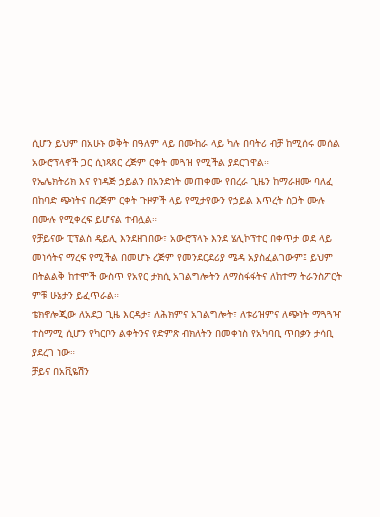ሲሆን ይህም በአሁኑ ወቅት በዓለም ላይ በሙከራ ላይ ካሉ በባትሪ ብቻ ከሚሰሩ መሰል አውሮፕላኖች ጋር ሲነጻጸር ረጅም ርቀት መጓዝ የሚችል ያደርገዋል።
የኤሌክትሪክ እና የነዳጅ ኃይልን በአንድነት መጠቀሙ የበረራ ጊዜን ከማራዘሙ ባለፈ በከባድ ጭነትና በረጅም ርቀት ጉዞዎች ላይ የሚታየውን የኃይል እጥረት ስጋት ሙሉ በሙሉ የሚቀረፍ ይሆናል ተብሏል።
የቻይናው ፒፕልስ ዴይሊ እንደዘገበው፣ አውሮፕላኑ እንደ ሄሊኮፕተር በቀጥታ ወደ ላይ መነሳትና ማረፍ የሚችል በመሆኑ ረጅም የመንደርደሪያ ሜዳ አያስፈልገውም፤ ይህም በትልልቅ ከተሞች ውስጥ የአየር ታክሲ አገልግሎትን ለማስፋፋትና ለከተማ ትራንስፖርት ምቹ ሁኔታን ይፈጥራል።
ቴክኖሎጂው ለአደጋ ጊዜ እርዳታ፣ ለሕክምና አገልግሎት፣ ለቱሪዝምና ለጭነት ማጓጓዣ ተስማሚ ሲሆን የካርቦን ልቀትንና የድምጽ ብክለትን በመቀነስ የአካባቢ ጥበቃን ታሳቢ ያደረገ ነው።
ቻይና በአቪዬሽን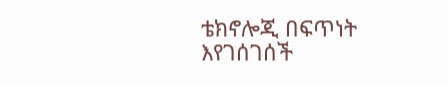ቴክኖሎጂ በፍጥነት እየገሰገሰች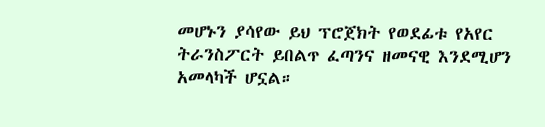መሆኑን ያሳየው ይህ ፕሮጀክት የወደፊቱ የአየር ትራንስፖርት ይበልጥ ፈጣንና ዘመናዊ እንደሚሆን አመላካች ሆኗል።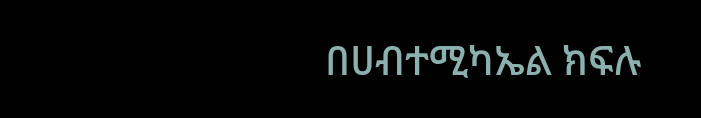በሀብተሚካኤል ክፍሉ